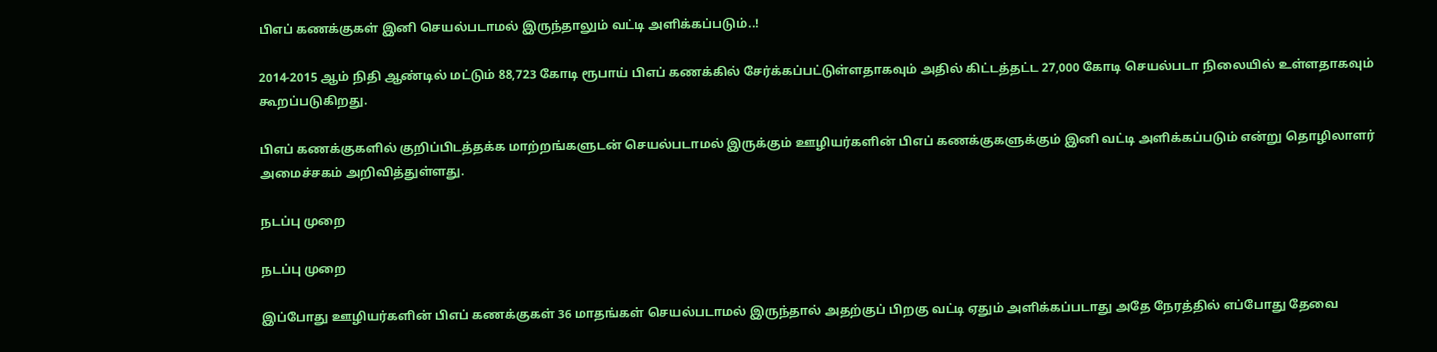பிஎப் கணக்குகள் இனி செயல்படாமல் இருந்தாலும் வட்டி அளிக்கப்படும்..!

2014-2015 ஆம் நிதி ஆண்டில் மட்டும் 88,723 கோடி ரூபாய் பிஎப் கணக்கில் சேர்க்கப்பட்டுள்ளதாகவும் அதில் கிட்டத்தட்ட 27,000 கோடி செயல்படா நிலையில் உள்ளதாகவும் கூறப்படுகிறது.

பிஎப் கணக்குகளில் குறிப்பிடத்தக்க மாற்றங்களுடன் செயல்படாமல் இருக்கும் ஊழியர்களின் பிஎப் கணக்குகளுக்கும் இனி வட்டி அளிக்கப்படும் என்று தொழிலாளர் அமைச்சகம் அறிவித்துள்ளது.

நடப்பு முறை

நடப்பு முறை

இப்போது ஊழியர்களின் பிஎப் கணக்குகள் 36 மாதங்கள் செயல்படாமல் இருந்தால் அதற்குப் பிறகு வட்டி ஏதும் அளிக்கப்படாது அதே நேரத்தில் எப்போது தேவை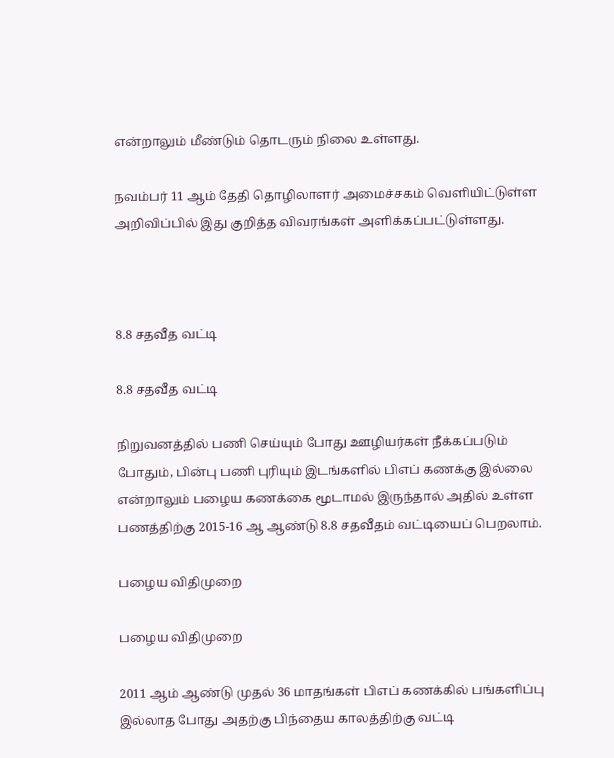என்றாலும் மீண்டும் தொடரும் நிலை உள்ளது.

நவம்பர் 11 ஆம் தேதி தொழிலாளர் அமைச்சகம் வெளியிட்டுள்ள அறிவிப்பில் இது குறித்த விவரங்கள் அளிக்கப்பட்டுள்ளது.



8.8 சதவீத வட்டி

8.8 சதவீத வட்டி

நிறுவனத்தில் பணி செய்யும் போது ஊழியர்கள் நீக்கப்படும் போதும், பின்பு பணி புரியும் இடங்களில் பிஎப் கணக்கு இல்லை என்றாலும் பழைய கணக்கை மூடாமல் இருந்தால் அதில் உள்ள பணத்திற்கு 2015-16 ஆ ஆண்டு 8.8 சதவீதம் வட்டியைப் பெறலாம்.

பழைய விதிமுறை

பழைய விதிமுறை

2011 ஆம் ஆண்டு முதல் 36 மாதங்கள் பிஎப் கணக்கில் பங்களிப்பு இல்லாத போது அதற்கு பிந்தைய காலத்திற்கு வட்டி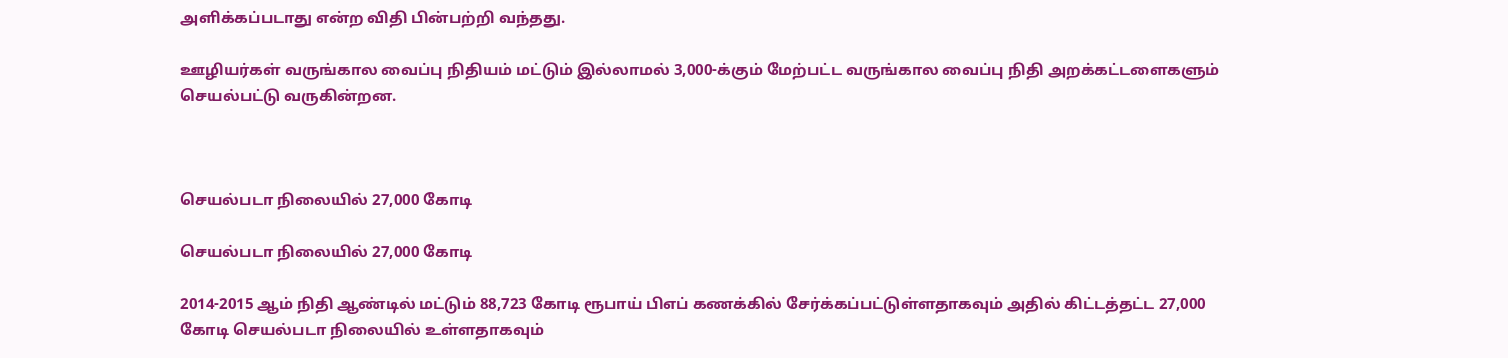அளிக்கப்படாது என்ற விதி பின்பற்றி வந்தது.

ஊழியர்கள் வருங்கால வைப்பு நிதியம் மட்டும் இல்லாமல் 3,000-க்கும் மேற்பட்ட வருங்கால வைப்பு நிதி அறக்கட்டளைகளும் செயல்பட்டு வருகின்றன.



செயல்படா நிலையில் 27,000 கோடி

செயல்படா நிலையில் 27,000 கோடி

2014-2015 ஆம் நிதி ஆண்டில் மட்டும் 88,723 கோடி ரூபாய் பிஎப் கணக்கில் சேர்க்கப்பட்டுள்ளதாகவும் அதில் கிட்டத்தட்ட 27,000 கோடி செயல்படா நிலையில் உள்ளதாகவும்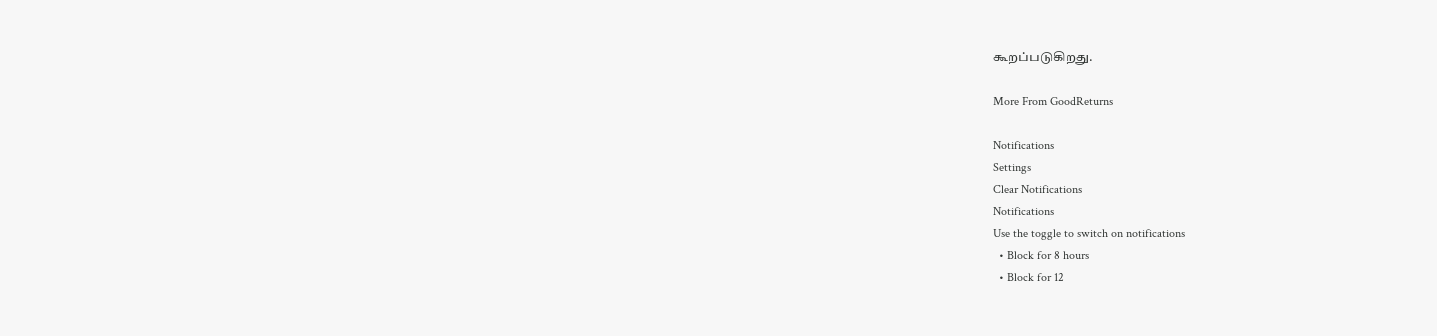கூறப்படுகிறது.

More From GoodReturns

Notifications
Settings
Clear Notifications
Notifications
Use the toggle to switch on notifications
  • Block for 8 hours
  • Block for 12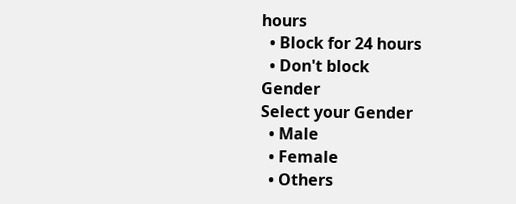hours
  • Block for 24 hours
  • Don't block
Gender
Select your Gender
  • Male
  • Female
  • Others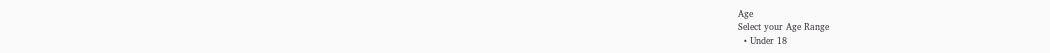Age
Select your Age Range
  • Under 18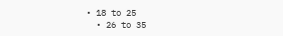• 18 to 25
  • 26 to 35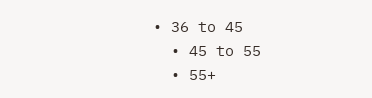• 36 to 45
  • 45 to 55
  • 55+